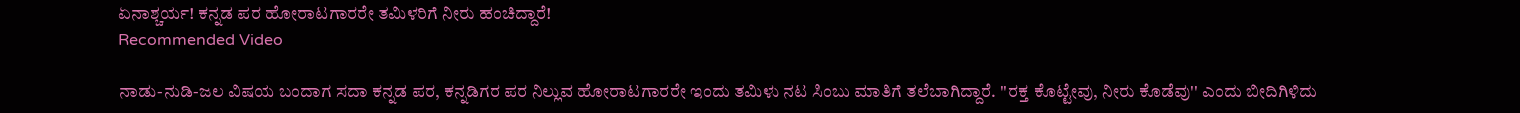ಏನಾಶ್ಚರ್ಯ! ಕನ್ನಡ ಪರ ಹೋರಾಟಗಾರರೇ ತಮಿಳರಿಗೆ ನೀರು ಹಂಚಿದ್ದಾರೆ!
Recommended Video

ನಾಡು-ನುಡಿ-ಜಲ ವಿಷಯ ಬಂದಾಗ ಸದಾ ಕನ್ನಡ ಪರ, ಕನ್ನಡಿಗರ ಪರ ನಿಲ್ಲುವ ಹೋರಾಟಗಾರರೇ ಇಂದು ತಮಿಳು ನಟ ಸಿಂಬು ಮಾತಿಗೆ ತಲೆಬಾಗಿದ್ದಾರೆ. ''ರಕ್ತ ಕೊಟ್ಟೇವು, ನೀರು ಕೊಡೆವು'' ಎಂದು ಬೀದಿಗಿಳಿದು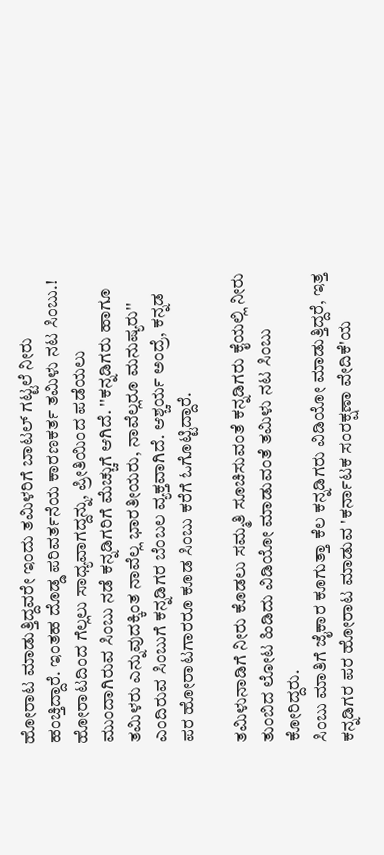ಹೋರಾಟ ಮಾಡುತ್ತಿದ್ದವರೇ ಇಂದು ತಮಿಳರಿಗೆ ಬಾಟಲ್ ಗಟ್ಟಲೆ ನೀರು ಹಂಚ್ತಿದ್ದಾರೆ. ಇಂತಹ ದೊಡ್ಡ ಪರಿವರ್ತನೆಯ ಕಾರಣಕರ್ತ ತಮಿಳು ನಟ ಸಿಂಬು.!
ಹೋರಾಟದಿಂದ ಗೆಲ್ಲಲು ಸಾಧ್ಯವಾಗದ್ದನ್ನು, ಪ್ರೀತಿಯಿಂದ ಪಡೆಯಲು ಮುಂದಾಗಿರುವ ಸಿಂಬು ನಡೆ ಕನ್ನಡಿಗರಿಗೆ ಮೆಚ್ಚುಗೆ ಆಗಿದೆ. ''ಕನ್ನಡಿಗರು ಹಾಗೂ ತಮಿಳರು ಎನ್ನುವುದಕ್ಕಿಂತ ನಾವೆಲ್ಲ ಭಾರತೀಯರು, ನಾವೆಲ್ಲರೂ ಮನುಷ್ಯರು'' ಎಂದಿರುವ ಸಿಂಬುಗೆ ಕನ್ನಡಿಗರ ಬೆಂಬಲ ವ್ಯಕ್ತವಾಗಿದೆ. ಆಶ್ಚರ್ಯ ಅಂದ್ರೆ, ಕನ್ನಡ ಪರ ಹೋರಾಟಗಾರರೂ ಕೂಡ ಸಿಂಬು ಕರೆಗೆ ಓಗೊಟ್ಟಿದ್ದಾರೆ.

ತಮಿಳುನಾಡಿಗೆ ನೀರು ಕೊಡಲು ಸಮ್ಮತಿ ಸೂಚಿಸುವಂತೆ ಕನ್ನಡಿಗರು ಕೈಯಲ್ಲಿ ನೀರು ತುಂಬಿದ ಲೋಟ ಹಿಡಿದು ವಿಡಿಯೋ ಮಾಡುವಂತೆ ತಮಿಳು ನಟ ಸಿಂಬು ಕೋರಿದ್ದರು.
ಸಿಂಬು ಮಾತಿಗೆ ಜೈಕಾರ ಕೂಗುತ್ತಾ ಕೆಲ ಕನ್ನಡಿಗರು ವಿಡಿಯೋ ಮಾಡುತ್ತಿದ್ದರೆ, ಇತ್ತ ಕನ್ನಡಿಗರ ಪರ ಹೋರಾಟ ಮಾಡುವ 'ಕರ್ನಾಟಕ ಸಂರಕ್ಷಣಾ ವೇದಿಕೆ'ಯ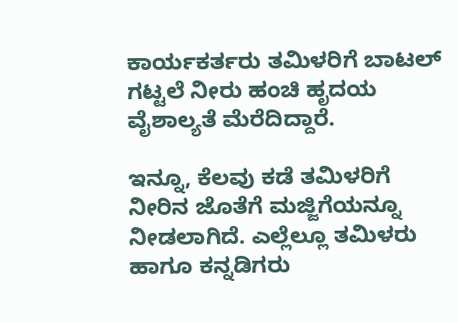ಕಾರ್ಯಕರ್ತರು ತಮಿಳರಿಗೆ ಬಾಟಲ್ ಗಟ್ಟಲೆ ನೀರು ಹಂಚಿ ಹೃದಯ ವೈಶಾಲ್ಯತೆ ಮೆರೆದಿದ್ದಾರೆ.

ಇನ್ನೂ, ಕೆಲವು ಕಡೆ ತಮಿಳರಿಗೆ ನೀರಿನ ಜೊತೆಗೆ ಮಜ್ಜಿಗೆಯನ್ನೂ ನೀಡಲಾಗಿದೆ. ಎಲ್ಲೆಲ್ಲೂ ತಮಿಳರು ಹಾಗೂ ಕನ್ನಡಿಗರು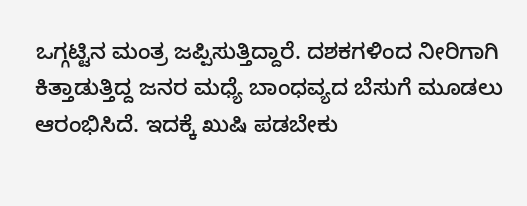ಒಗ್ಗಟ್ಟಿನ ಮಂತ್ರ ಜಪ್ಪಿಸುತ್ತಿದ್ದಾರೆ. ದಶಕಗಳಿಂದ ನೀರಿಗಾಗಿ ಕಿತ್ತಾಡುತ್ತಿದ್ದ ಜನರ ಮಧ್ಯೆ ಬಾಂಧವ್ಯದ ಬೆಸುಗೆ ಮೂಡಲು ಆರಂಭಿಸಿದೆ. ಇದಕ್ಕೆ ಖುಷಿ ಪಡಬೇಕು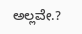ಅಲ್ಲವೇ.?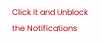Click it and Unblock the Notifications